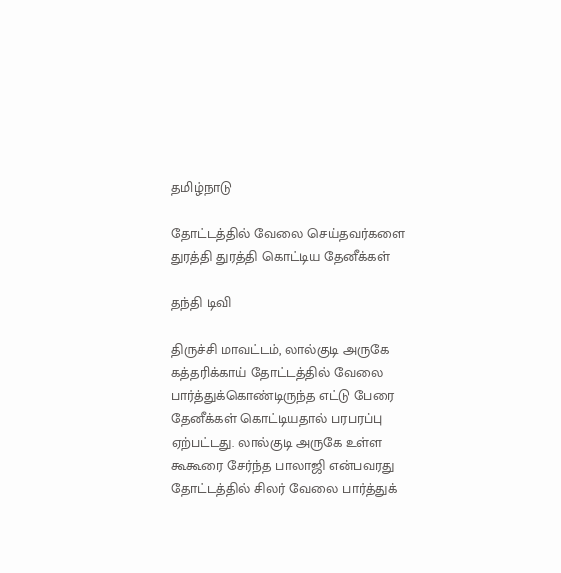தமிழ்நாடு

தோட்டத்தில் வேலை செய்தவர்களை துரத்தி துரத்தி கொட்டிய தேனீக்கள்

தந்தி டிவி

திருச்சி மாவட்டம், லால்குடி அருகே கத்தரிக்காய் தோட்டத்தில் வேலை பார்த்துக்கொண்டிருந்த எட்டு பேரை தேனீக்கள் கொட்டியதால் பரபரப்பு ஏற்பட்டது. லால்குடி அருகே உள்ள கூகூரை சேர்ந்த பாலாஜி என்பவரது தோட்டத்தில் சிலர் வேலை பார்த்துக்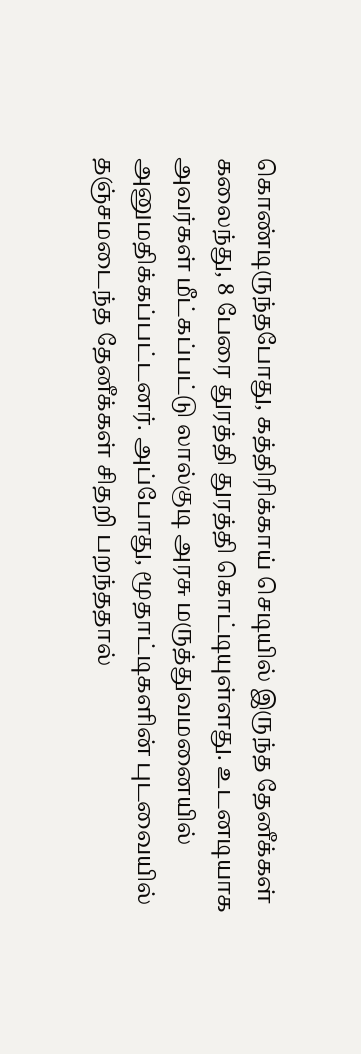கொண்டிருந்தபோது, கத்திரிக்காய் செடியில் இருந்த தேனீக்கள் கலைந்து, 8 பேரை துரத்தி துரத்தி கொட்டியுள்ளது. உடனடியாக அவர்கள் மீட்கப்பட்டு லால்குடி அரசு மருத்துவமனையில் அனுமதிக்கப்பட்டனர். அப்போது, மூதாட்டிகளின் புடவையில் தஞ்சமடைந்த தேனீக்கள் சிதறி பறந்ததால்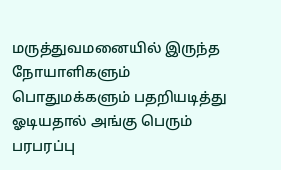மருத்துவமனையில் இருந்த நோயாளிகளும் பொதுமக்களும் பதறியடித்து ஓடியதால் அங்கு பெரும் பரபரப்பு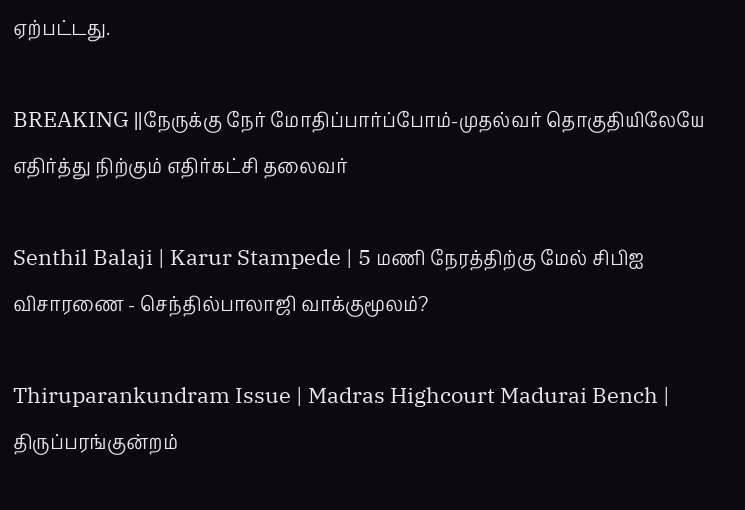ஏற்பட்டது.

BREAKING ||நேருக்கு நேர் மோதிப்பார்ப்போம்-முதல்வர் தொகுதியிலேயே எதிர்த்து நிற்கும் எதிர்கட்சி தலைவர்

Senthil Balaji | Karur Stampede | 5 மணி நேரத்திற்கு மேல் சிபிஐ விசாரணை - செந்தில்பாலாஜி வாக்குமூலம்?

Thiruparankundram Issue | Madras Highcourt Madurai Bench | திருப்பரங்குன்றம்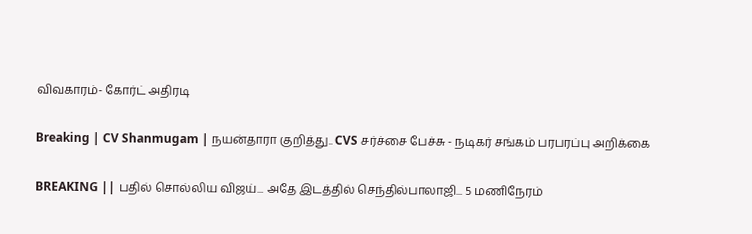விவகாரம்- கோர்ட் அதிரடி

Breaking | CV Shanmugam | நயன்தாரா குறித்து.. CVS சர்ச்சை பேச்சு - நடிகர் சங்கம் பரபரப்பு அறிக்கை

BREAKING || பதில் சொல்லிய விஜய்... அதே இடத்தில் செந்தில்பாலாஜி... 5 மணிநேரம்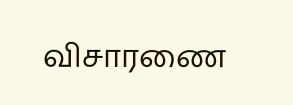விசாரணை